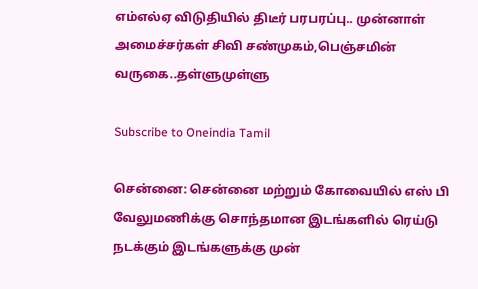எம்எல்ஏ விடுதியில் திடீர் பரபரப்பு.. முன்னாள் அமைச்சர்கள் சிவி சண்முகம்,பெஞ்சமின் வருகை..தள்ளுமுள்ளு

Subscribe to Oneindia Tamil

சென்னை: சென்னை மற்றும் கோவையில் எஸ் பி வேலுமணிக்கு சொந்தமான இடங்களில் ரெய்டு நடக்கும் இடங்களுக்கு முன்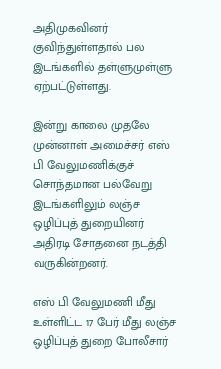அதிமுகவினர் குவிந்துள்ளதால் பல இடங்களில் தள்ளுமுள்ளு ஏற்பட்டுள்ளது.

இன்று காலை முதலே முன்னாள் அமைச்சர் எஸ் பி வேலுமணிக்குச் சொந்தமான பல்வேறு இடங்களிலும் லஞ்ச ஒழிப்புத் துறையினர் அதிரடி சோதனை நடத்தி வருகின்றனர்.

எஸ் பி வேலுமணி மீது உள்ளிட்ட 17 பேர் மீது லஞ்ச ஒழிப்புத் துறை போலீசார்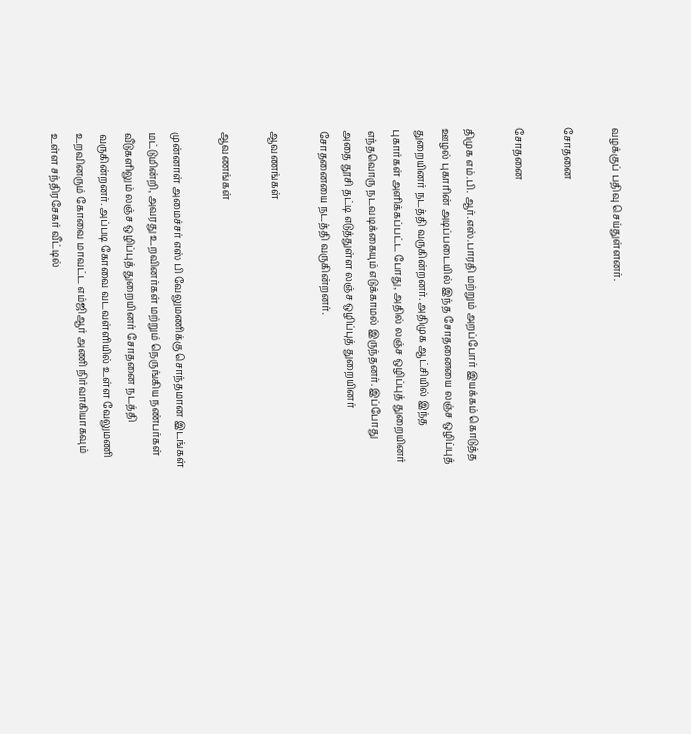வழக்குப் பதிவு செய்துள்ளனர்.

சோதனை

சோதனை

திமுக எம்.பி. ஆர்.எஸ்.பாரதி மற்றும் அறப்போர் இயக்கம் கொடுத்த ஊழல் புகாரின் அடிப்படையில் இந்த சோதனையை லஞ்ச ஒழிப்புத் துறையினர் நடத்தி வருகின்றனர். அதிமுக ஆட்சியில் இந்த புகார்கள் அளிக்கப்பட்ட போது, அதில் லஞ்ச ஒழிப்புத் துறையினர் எந்தவொரு நடவடிக்கையும் எடுக்காமல் இருந்தனர். இப்போது அதை தூசி தட்டி எடுத்துள்ள லஞ்ச ஒழிப்புத் துறையினர் சோதனையை நடத்தி வருகின்றனர்.

ஆவணங்கள்

ஆவணங்கள்

முன்னாள் அமைச்சர் எஸ் பி வேலுமணிக்கு சொந்தமான இடங்கள் மட்டுமின்றி, அவரது உறவினர்கள் மற்றும் நெருங்கிய நண்பர்கள் வீடுகளிலும் லஞ்ச ஒழிப்புத் துறையினர் சோதனை நடத்தி வருகின்றனர். அப்படி கோவை வடவள்ளியில் உள்ள வேலுமணி உறவினரும் கோவை மாவட்ட எம்ஜிஆர் அணி நிர்வாகியாகவும் உள்ள சந்திரசேகர் வீட்டில்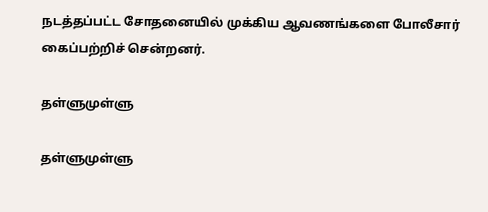நடத்தப்பட்ட சோதனையில் முக்கிய ஆவணங்களை போலீசார் கைப்பற்றிச் சென்றனர்.

தள்ளுமுள்ளு

தள்ளுமுள்ளு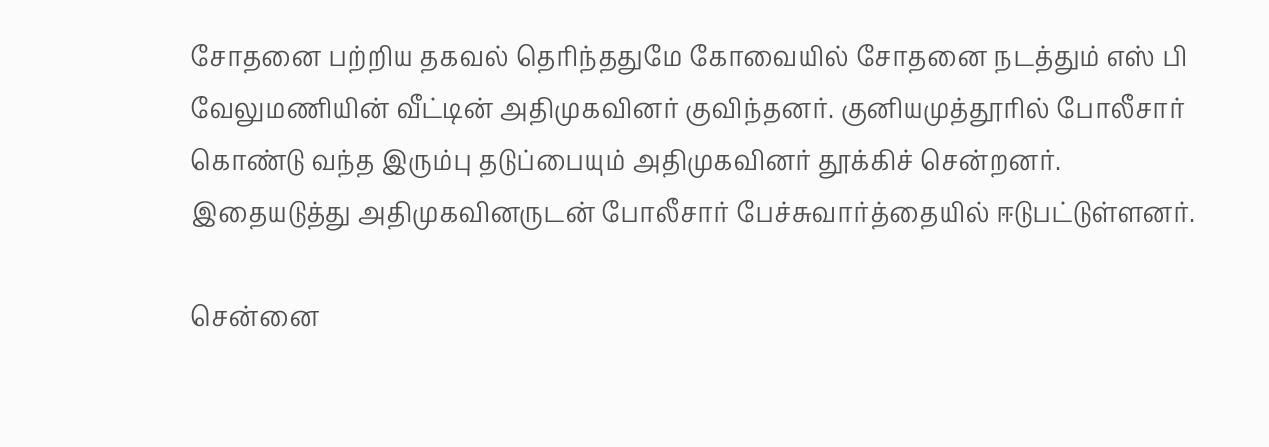சோதனை பற்றிய தகவல் தெரிந்ததுமே கோவையில் சோதனை நடத்தும் எஸ் பி வேலுமணியின் வீட்டின் அதிமுகவினர் குவிந்தனர். குனியமுத்தூரில் போலீசார் கொண்டு வந்த இரும்பு தடுப்பையும் அதிமுகவினர் தூக்கிச் சென்றனர். இதையடுத்து அதிமுகவினருடன் போலீசார் பேச்சுவார்த்தையில் ஈடுபட்டுள்ளனர்.

சென்னை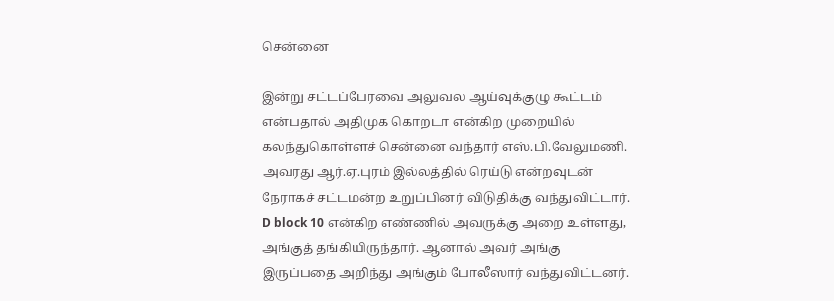சென்னை

இன்று சட்டப்பேரவை அலுவல ஆய்வுக்குழு கூட்டம் என்பதால் அதிமுக கொறடா என்கிற முறையில் கலந்துகொள்ளச் சென்னை வந்தார் எஸ்.பி.வேலுமணி. அவரது ஆர்.ஏ.புரம் இல்லத்தில் ரெய்டு என்றவுடன் நேராகச் சட்டமன்ற உறுப்பினர் விடுதிக்கு வந்துவிட்டார். D block 10 என்கிற எண்ணில் அவருக்கு அறை உள்ளது, அங்குத் தங்கியிருந்தார். ஆனால் அவர் அங்கு இருப்பதை அறிந்து அங்கும் போலீஸார் வந்துவிட்டனர்.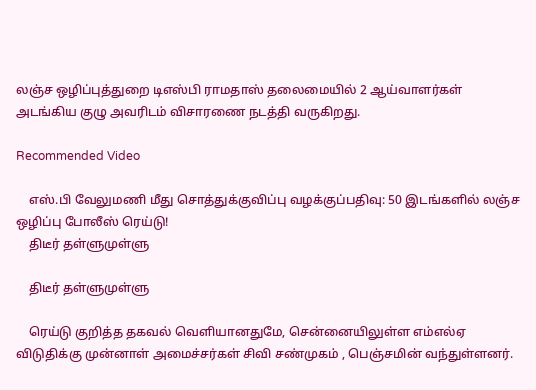லஞ்ச ஒழிப்புத்துறை டிஎஸ்பி ராமதாஸ் தலைமையில் 2 ஆய்வாளர்கள் அடங்கிய குழு அவரிடம் விசாரணை நடத்தி வருகிறது.

Recommended Video

    எஸ்.பி வேலுமணி மீது சொத்துக்குவிப்பு வழக்குப்பதிவு: 50 இடங்களில் லஞ்ச ஒழிப்பு போலீஸ் ரெய்டு!
    திடீர் தள்ளுமுள்ளு

    திடீர் தள்ளுமுள்ளு

    ரெய்டு குறித்த தகவல் வெளியானதுமே, சென்னையிலுள்ள எம்எல்ஏ விடுதிக்கு முன்னாள் அமைச்சர்கள் சிவி சண்முகம் , பெஞ்சமின் வந்துள்ளனர்.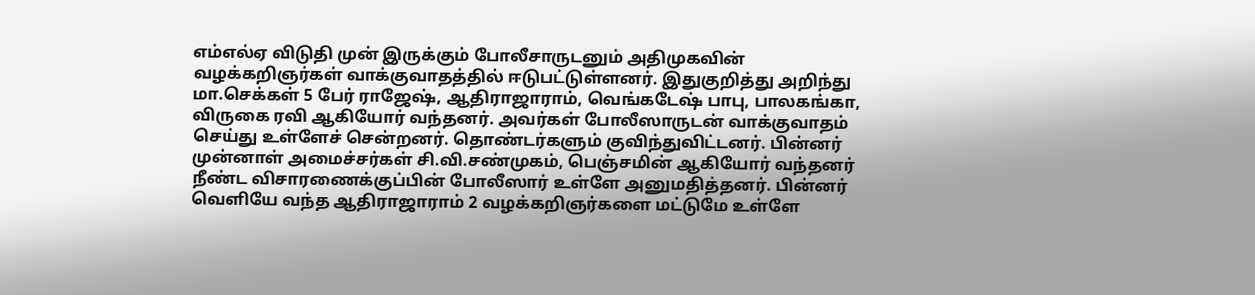எம்எல்ஏ விடுதி முன் இருக்கும் போலீசாருடனும் அதிமுகவின் வழக்கறிஞர்கள் வாக்குவாதத்தில் ஈடுபட்டுள்ளனர். இதுகுறித்து அறிந்து மா.செக்கள் 5 பேர் ராஜேஷ், ஆதிராஜாராம், வெங்கடேஷ் பாபு, பாலகங்கா, விருகை ரவி ஆகியோர் வந்தனர். அவர்கள் போலீஸாருடன் வாக்குவாதம் செய்து உள்ளேச் சென்றனர். தொண்டர்களும் குவிந்துவிட்டனர். பின்னர் முன்னாள் அமைச்சர்கள் சி.வி.சண்முகம், பெஞ்சமின் ஆகியோர் வந்தனர் நீண்ட விசாரணைக்குப்பின் போலீஸார் உள்ளே அனுமதித்தனர். பின்னர் வெளியே வந்த ஆதிராஜாராம் 2 வழக்கறிஞர்களை மட்டுமே உள்ளே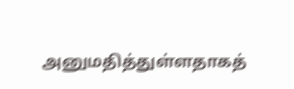அனுமதித்துள்ளதாகத்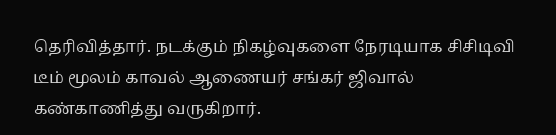தெரிவித்தார். நடக்கும் நிகழ்வுகளை நேரடியாக சிசிடிவி டீம் மூலம் காவல் ஆணையர் சங்கர் ஜிவால் கண்காணித்து வருகிறார்.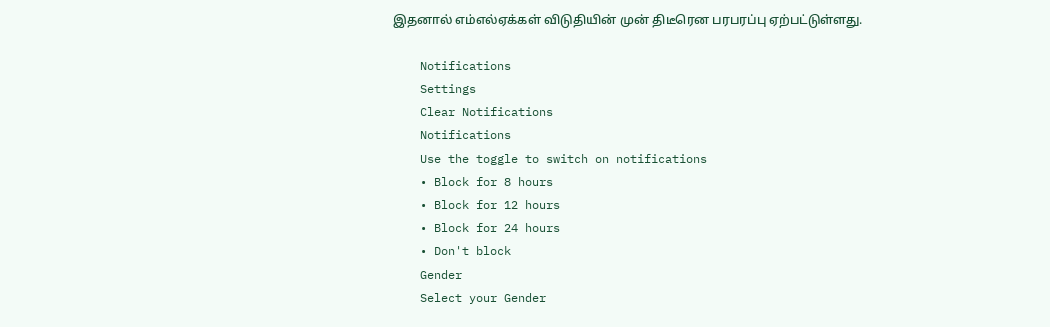இதனால் எம்எல்ஏக்கள் விடுதியின் முன் திடீரென பரபரப்பு ஏற்பட்டுள்ளது.

    Notifications
    Settings
    Clear Notifications
    Notifications
    Use the toggle to switch on notifications
    • Block for 8 hours
    • Block for 12 hours
    • Block for 24 hours
    • Don't block
    Gender
    Select your Gender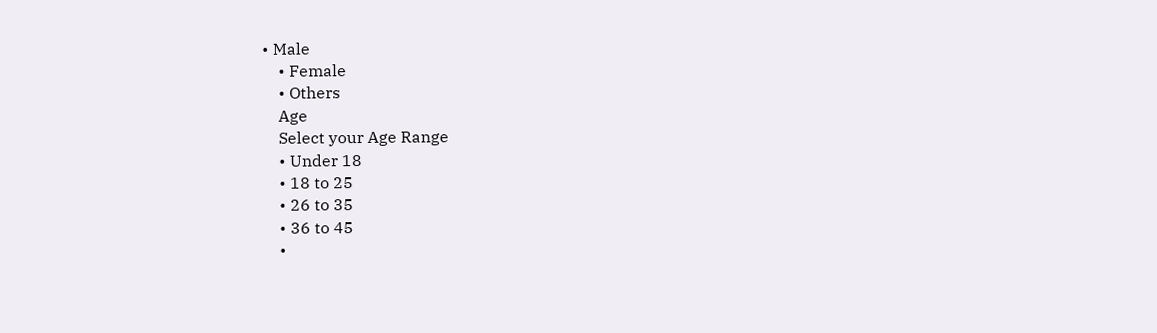• Male
    • Female
    • Others
    Age
    Select your Age Range
    • Under 18
    • 18 to 25
    • 26 to 35
    • 36 to 45
    •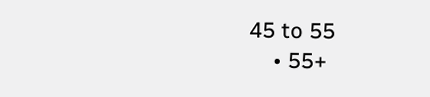45 to 55
    • 55+